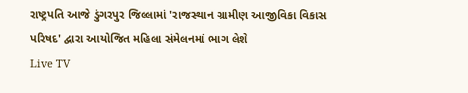રાષ્ટ્રપતિ આજે ડુંગરપુર જિલ્લામાં 'રાજસ્થાન ગ્રામીણ આજીવિકા વિકાસ પરિષદ' દ્વારા આયોજિત મહિલા સંમેલનમાં ભાગ લેશે
Live TV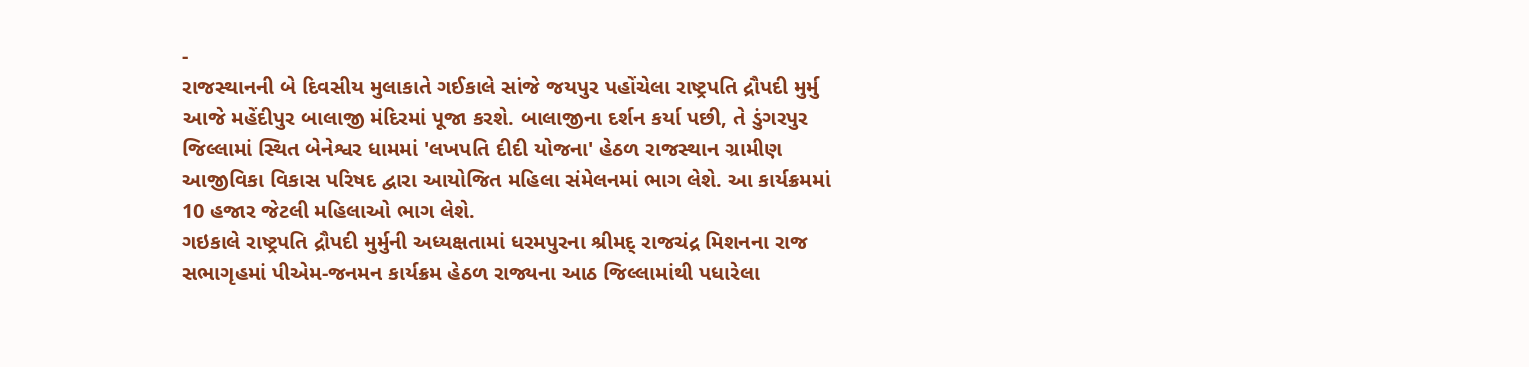-
રાજસ્થાનની બે દિવસીય મુલાકાતે ગઈકાલે સાંજે જયપુર પહોંચેલા રાષ્ટ્રપતિ દ્રૌપદી મુર્મુ આજે મહેંદીપુર બાલાજી મંદિરમાં પૂજા કરશે. બાલાજીના દર્શન કર્યા પછી, તે ડુંગરપુર જિલ્લામાં સ્થિત બેનેશ્વર ધામમાં 'લખપતિ દીદી યોજના' હેઠળ રાજસ્થાન ગ્રામીણ આજીવિકા વિકાસ પરિષદ દ્વારા આયોજિત મહિલા સંમેલનમાં ભાગ લેશે. આ કાર્યક્રમમાં 10 હજાર જેટલી મહિલાઓ ભાગ લેશે.
ગઇકાલે રાષ્ટ્રપતિ દ્રૌપદી મુર્મુની અધ્યક્ષતામાં ધરમપુરના શ્રીમદ્ રાજચંદ્ર મિશનના રાજ સભાગૃહમાં પીએમ-જનમન કાર્યક્રમ હેઠળ રાજ્યના આઠ જિલ્લામાંથી પધારેલા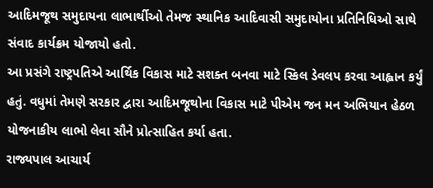આદિમજૂથ સમુદાયના લાભાર્થીઓ તેમજ સ્થાનિક આદિવાસી સમુદાયોના પ્રતિનિધિઓ સાથે સંવાદ કાર્યક્રમ યોજાયો હતો.
આ પ્રસંગે રાષ્ટ્રપતિએ આર્થિક વિકાસ માટે સશક્ત બનવા માટે સ્કિલ ડેવલપ કરવા આહ્વાન કર્યું હતું. વધુમાં તેમણે સરકાર દ્વારા આદિમજૂથોના વિકાસ માટે પીએમ જન મન અભિયાન હેઠળ યોજનાકીય લાભો લેવા સૌને પ્રોત્સાહિત કર્યા હતા.
રાજ્યપાલ આચાર્ય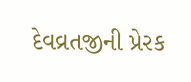દેવવ્રતજીની પ્રેરક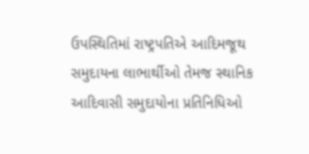ઉપસ્થિતિમાં રાષ્ટ્રપતિએ આદિમજૂથ સમુદાયના લાભાર્થીઓ તેમજ સ્થાનિક આદિવાસી સમુદાયોના પ્રતિનિધિઓ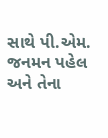સાથે પી.એમ. જનમન પહેલ અને તેના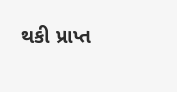થકી પ્રાપ્ત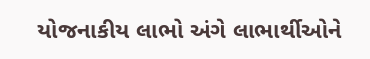યોજનાકીય લાભો અંગે લાભાર્થીઓને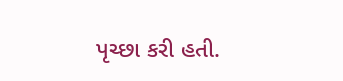પૃચ્છા કરી હતી.